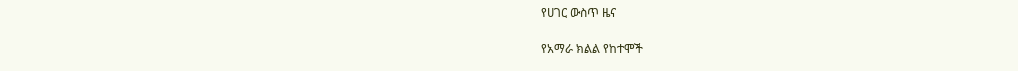የሀገር ውስጥ ዜና

የአማራ ክልል የከተሞች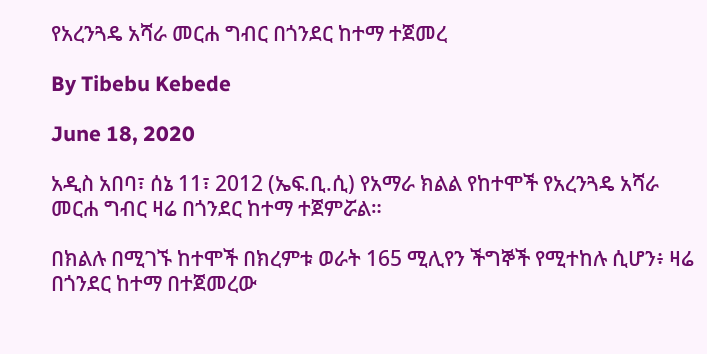የአረንጓዴ አሻራ መርሐ ግብር በጎንደር ከተማ ተጀመረ

By Tibebu Kebede

June 18, 2020

አዲስ አበባ፣ ሰኔ 11፣ 2012 (ኤፍ.ቢ.ሲ) የአማራ ክልል የከተሞች የአረንጓዴ አሻራ መርሐ ግብር ዛሬ በጎንደር ከተማ ተጀምሯል።

በክልሉ በሚገኙ ከተሞች በክረምቱ ወራት 165 ሚሊየን ችግኞች የሚተከሉ ሲሆን፥ ዛሬ በጎንደር ከተማ በተጀመረው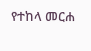የተከላ መርሐ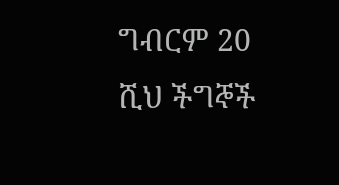ግብርም 20 ሺህ ችግኞች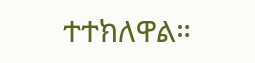ተተክለዋል።